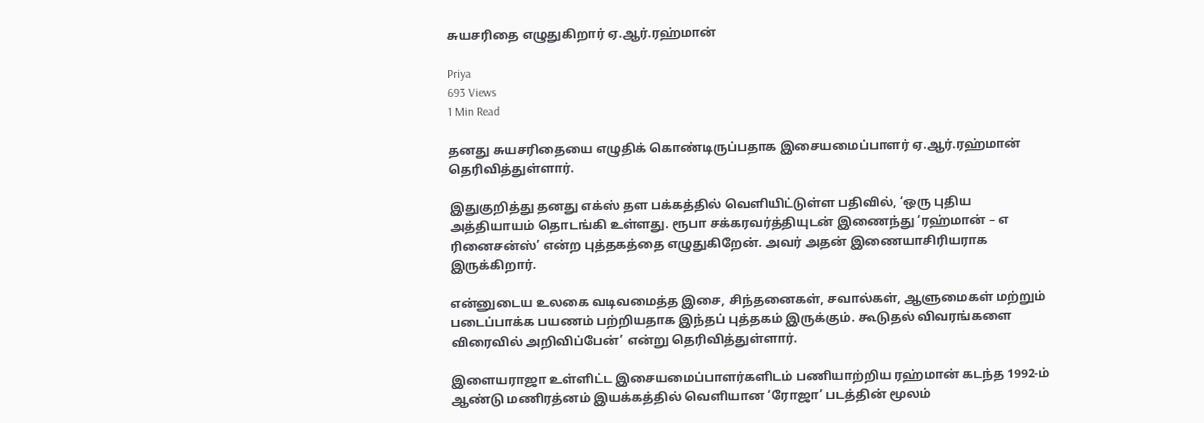சுயசரிதை எழுதுகிறார் ஏ.ஆர்.ரஹ்மான்

Priya
693 Views
1 Min Read

தனது சுயசரிதையை எழுதிக் கொண்டிருப்பதாக இசையமைப்பாளர் ஏ.ஆர்.ரஹ்மான் தெரிவித்துள்ளார்.

இதுகுறித்து தனது எக்ஸ் தள பக்கத்தில் வெளியிட்டுள்ள பதிவில், ‘ஒரு புதிய அத்தியாயம் தொடங்கி உள்ளது. ரூபா சக்கரவர்த்தியுடன் இணைந்து ‘ரஹ்மான் – எ ரினைசன்ஸ்’ என்ற புத்தகத்தை எழுதுகிறேன். அவர் அதன் இணையாசிரியராக இருக்கிறார்.

என்னுடைய உலகை வடிவமைத்த இசை, சிந்தனைகள், சவால்கள், ஆளுமைகள் மற்றும் படைப்பாக்க பயணம் பற்றியதாக இந்தப் புத்தகம் இருக்கும். கூடுதல் விவரங்களை விரைவில் அறிவிப்பேன்’ என்று தெரிவித்துள்ளார்.

இளையராஜா உள்ளிட்ட இசையமைப்பாளர்களிடம் பணியாற்றிய ரஹ்மான் கடந்த 1992-ம் ஆண்டு மணிரத்னம் இயக்கத்தில் வெளியான ‘ரோஜா’ படத்தின் மூலம்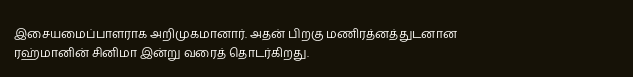இசையமைப்பாளராக அறிமுகமானார். அதன் பிறகு மணிரத்னத்துடனான ரஹ்மானின் சினிமா இன்று வரைத் தொடர்கிறது.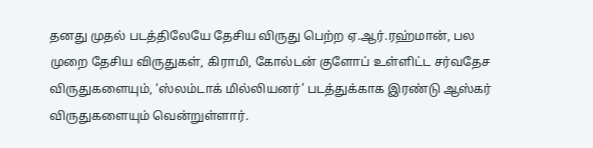தனது முதல் படத்திலேயே தேசிய விருது பெற்ற ஏ.ஆர்.ரஹ்மான், பல முறை தேசிய விருதுகள், கிராமி, கோல்டன் குளோப் உள்ளிட்ட சர்வதேச விருதுகளையும், ‘ஸ்லம்டாக் மில்லியனர்’ படத்துக்காக இரண்டு ஆஸ்கர் விருதுகளையும் வென்றுள்ளார்.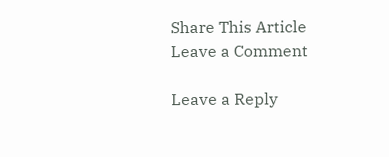Share This Article
Leave a Comment

Leave a Reply